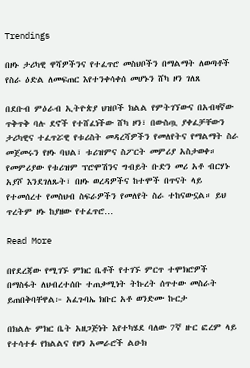Trendings

በዞኑ ታሪካዊ ዋሻዎችንና የተፈጥሮ መስህቦችን በማልማት ለወጣቶች የስራ ዕድል ለመፍጠር እየተንቀሳቀሰ መሆኑን ሸካ ዞን ገለጸ

በደቡብ ምዕራብ ኢትዮጵያ ህዝቦች ክልል የምትገኘውና በአብዛኛው ጥቅጥቅ ባሉ ደኖች የተሸፈነችው ሸካ ዞን፣ በውስጧ ያቀፈቻቸውን ታሪካዊና ተፈጥሯዊ የቱሪስት መዳረሻዎችን የመለየትና የማልማት ስራ መጀመሩን የዞኑ ባህል፣ ቱሪዝምና ስፖርት መምሪያ አስታወቀ። የመምሪያው የቱሪዝም ፕሮሞሽንና ግብይት ቡድን መሪ አቶ ብርሃኑ አያሾ እንደገለጹት፣ በዞኑ ወረዳዎችና ከተሞች በጥናት ላይ የተመሰረተ የመስህብ ስፍራዎችን የመለየት ስራ ተከናውኗል። ይህ ጥረትም ዞኑ ከያዘው የተፈጥሮ…

Read More

በየደረጃው የሚገኙ ምክር ቤቶች የተገኙ ምርጥ ተሞክሮዎች በማስፋት ለህብረተሰቡ ተጠቃሚነት ትኩረት ሰጥተው መስራት ይጠበቅባቸዋል፦ አፈጉባኤ ክቡር አቶ ወንድሙ ኩርታ

በክልሉ ምክር ቤት አዘጋጅነት እየተካሄደ ባለው 7ኛ ዙር ፎረም ላይ የተሳተፉ የክልልና የዞን አመራሮች ልዑክ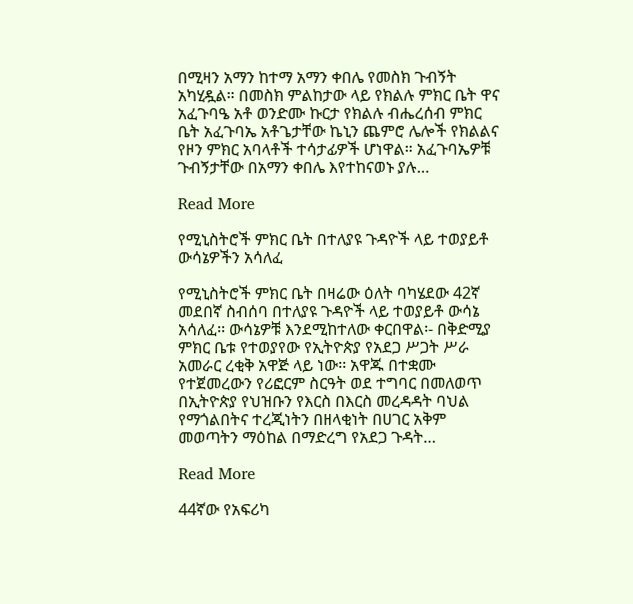በሚዛን አማን ከተማ አማን ቀበሌ የመስክ ጉብኝት አካሂዷል። በመስክ ምልከታው ላይ የክልሉ ምክር ቤት ዋና አፈጉባዔ አቶ ወንድሙ ኩርታ የክልሉ ብሔረሰብ ምክር ቤት አፈጉባኤ አቶጌታቸው ኬኒን ጨምሮ ሌሎች የክልልና የዞን ምክር አባላቶች ተሳታፊዎች ሆነዋል። አፈጉባኤዎቹ ጉብኝታቸው በአማን ቀበሌ እየተከናወኑ ያሉ…

Read More

የሚኒስትሮች ምክር ቤት በተለያዩ ጉዳዮች ላይ ተወያይቶ ውሳኔዎችን አሳለፈ

የሚኒስትሮች ምክር ቤት በዛሬው ዕለት ባካሄደው 42ኛ መደበኛ ስብሰባ በተለያዩ ጉዳዮች ላይ ተወያይቶ ውሳኔ አሳለፈ፡፡ ውሳኔዎቹ እንደሚከተለው ቀርበዋል፡- በቅድሚያ ምክር ቤቱ የተወያየው የኢትዮጵያ የአደጋ ሥጋት ሥራ አመራር ረቂቅ አዋጅ ላይ ነው፡፡ አዋጁ በተቋሙ የተጀመረውን የሪፎርም ስርዓት ወደ ተግባር በመለወጥ በኢትዮጵያ የህዝቡን የእርስ በእርስ መረዳዳት ባህል የማጎልበትና ተረጂነትን በዘላቂነት በሀገር አቅም መወጣትን ማዕከል በማድረግ የአደጋ ጉዳት…

Read More

44ኛው የአፍሪካ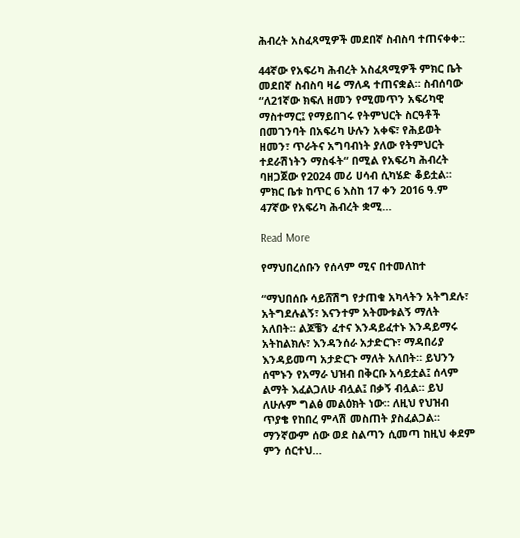ሕብረት አስፈጻሚዎች መደበኛ ስብስባ ተጠናቀቀ::

44ኛው የአፍሪካ ሕብረት አስፈጻሚዎች ምክር ቤት መደበኛ ስብስባ ዛሬ ማለዳ ተጠናቋል። ስብሰባው “ለ21ኛው ክፍለ ዘመን የሚመጥን አፍሪካዊ ማስተማር፤ የማይበገሩ የትምህርት ስርዓቶች በመገንባት በአፍሪካ ሁሉን አቀፍ፣ የሕይወት ዘመን፣ ጥራትና አግባብነት ያለው የትምህርት ተደራሽነትን ማስፋት“ በሚል የአፍሪካ ሕብረት ባዘጋጀው የ2024 መሪ ሀሳብ ሲካሄድ ቆይቷል። ምክር ቤቱ ከጥር 6 እስከ 17 ቀን 2016 ዓ.ም 47ኛው የአፍሪካ ሕብረት ቋሚ…

Read More

የማህበረሰቡን የሰላም ሚና በተመለከተ

“ማህበሰቡ ሳይሸሽግ የታጠቁ አካላትን አትግደሉ፣ አትግደሉልኝ፣ እናንተም አትሙቱልኝ ማለት አለበት። ልጆቼን ፈተና እንዳይፈተኑ እንዳይማሩ አትከልክሉ፣ እንዳንሰራ አታድርጉ፣ ማዳበሪያ እንዳይመጣ አታድርጉ ማለት አለበት። ይህንን ሰሞኑን የአማራ ህዝብ በቅርቡ አሳይቷል፤ ሰላም ልማት እፈልጋለሁ ብሏል፤ በቃኝ ብሏል። ይህ ለሁሉም ግልፅ መልዕክት ነው። ለዚህ የህዝብ ጥያቄ የከበረ ምላሽ መስጠት ያስፈልጋል። ማንኛውም ሰው ወደ ስልጣን ሲመጣ ከዚህ ቀደም ምን ሰርተህ…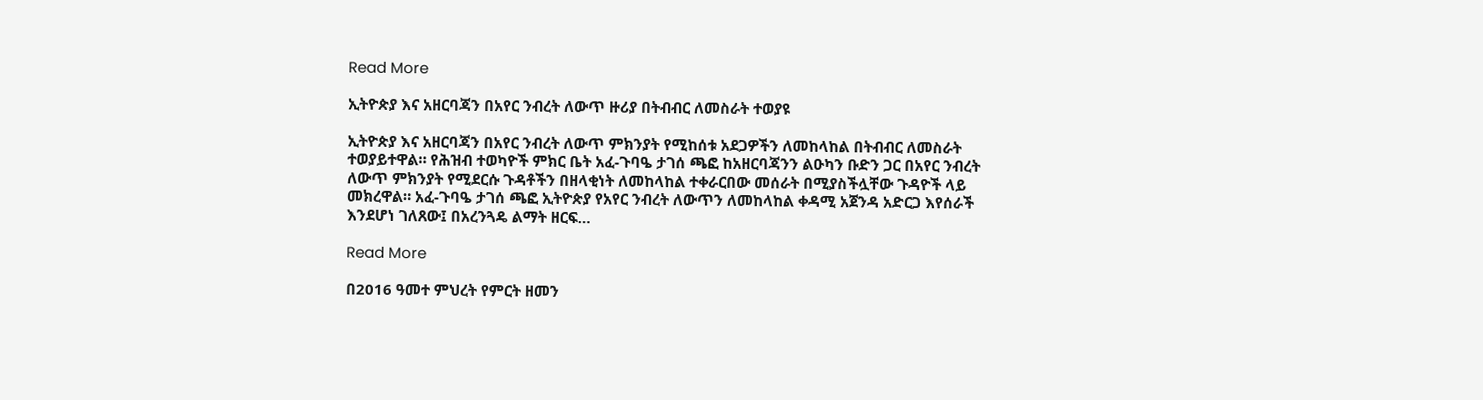Read More

ኢትዮጵያ እና አዘርባጃን በአየር ንብረት ለውጥ ዙሪያ በትብብር ለመስራት ተወያዩ

ኢትዮጵያ እና አዘርባጃን በአየር ንብረት ለውጥ ምክንያት የሚከሰቱ አደጋዎችን ለመከላከል በትብብር ለመስራት ተወያይተዋል። የሕዝብ ተወካዮች ምክር ቤት አፈ-ጉባዔ ታገሰ ጫፎ ከአዘርባጃንን ልዑካን ቡድን ጋር በአየር ንብረት ለውጥ ምክንያት የሚደርሱ ጉዳቶችን በዘላቂነት ለመከላከል ተቀራርበው መሰራት በሚያስችሏቸው ጉዳዮች ላይ መክረዋል። አፈ-ጉባዔ ታገሰ ጫፎ ኢትዮጵያ የአየር ንብረት ለውጥን ለመከላከል ቀዳሚ አጀንዳ አድርጋ እየሰራች እንደሆነ ገለጸው፤ በአረንጓዴ ልማት ዘርፍ…

Read More

በ2016 ዓመተ ምህረት የምርት ዘመን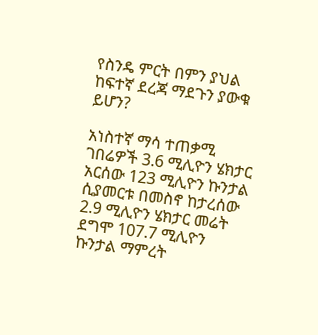የስንዴ ምርት በምን ያህል ከፍተኛ ደረጃ ማደጉን ያውቁ ይሆን?

አነስተኛ ማሳ ተጠቃሚ ገበሬዎች 3.6 ሚሊዮን ሄክታር አርሰው 123 ሚሊዮን ኩንታል ሲያመርቱ በመስኖ ከታረሰው 2.9 ሚሊዮን ሄክታር መሬት ደግሞ 107.7 ሚሊዮን ኩንታል ማምረት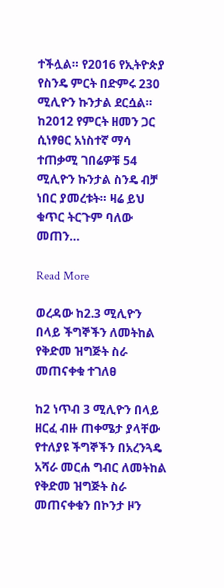ተችሏል። የ2016 የኢትዮጵያ የስንዴ ምርት በድምሩ 230 ሚሊዮን ኩንታል ደርሷል። ከ2012 የምርት ዘመን ጋር ሲነፃፀር አነስተኛ ማሳ ተጠቃሚ ገበሬዎቹ 54 ሚሊዮን ኩንታል ስንዴ ብቻ ነበር ያመረቱት። ዛሬ ይህ ቁጥር ትርጉም ባለው መጠን…

Read More

ወረዳው ከ2.3 ሚሊዮን በላይ ችግኞችን ለመትከል የቅድመ ዝግጅት ስራ መጠናቀቁ ተገለፀ

ከ2 ነጥብ 3 ሚሊዮን በላይ ዘርፈ ብዙ ጠቀሜታ ያላቸው የተለያዩ ችግኞችን በአረንጓዴ አሻራ መርሐ ግብር ለመትከል የቅድመ ዝግጅት ስራ መጠናቀቁን በኮንታ ዞን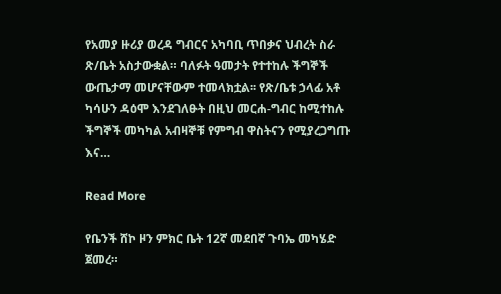የአመያ ዙሪያ ወረዳ ግብርና አካባቢ ጥበቃና ህብረት ስራ ጽ/ቤት አስታውቋል። ባለፉት ዓመታት የተተከሉ ችግኞች ውጤታማ መሆናቸውም ተመላክቷል፡፡ የጽ/ቤቱ ኃላፊ አቶ ካሳሁን ዳዕሞ እንደገለፁት በዚህ መርሐ-ግብር ከሚተከሉ ችግኞች መካካል አብዛኞቹ የምግብ ዋስትናን የሚያረጋግጡ እና…

Read More

የቤንች ሸኮ ዞን ምክር ቤት 12ኛ መደበኛ ጉባኤ መካሄድ ጀመረ።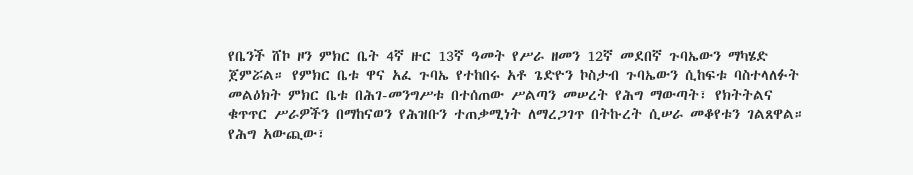የቤንች ሸኮ ዞን ምክር ቤት 4ኛ ዙር 13ኛ ዓመት የሥራ ዘመን 12ኛ መደበኛ ጉባኤውን ማካሄድ ጀምሯል። የምክር ቤቱ ዋና አፈ ጉባኤ የተከበሩ አቶ ጌድዮን ኮስታብ ጉባኤውን ሲከፍቱ ባስተላለፉት መልዕክት ምክር ቤቱ በሕገ-መንግሥቱ በተሰጠው ሥልጣን መሠረት የሕግ ማውጣት፣ የክትትልና ቁጥጥር ሥራዎችን በማከናወን የሕዝቡን ተጠቃሚነት ለማረጋገጥ በትኩረት ሲሠራ መቆየቱን ገልጸዋል። የሕግ አውጪው፣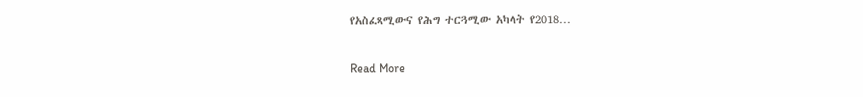የአስፈጻሚውና የሕግ ተርጓሚው አካላት የ2018…

Read More